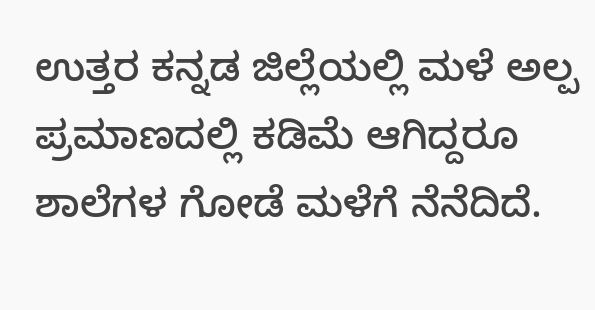ಉತ್ತರ ಕನ್ನಡ ಜಿಲ್ಲೆಯಲ್ಲಿ ಮಳೆ ಅಲ್ಪ ಪ್ರಮಾಣದಲ್ಲಿ ಕಡಿಮೆ ಆಗಿದ್ದರೂ ಶಾಲೆಗಳ ಗೋಡೆ ಮಳೆಗೆ ನೆನೆದಿದೆ.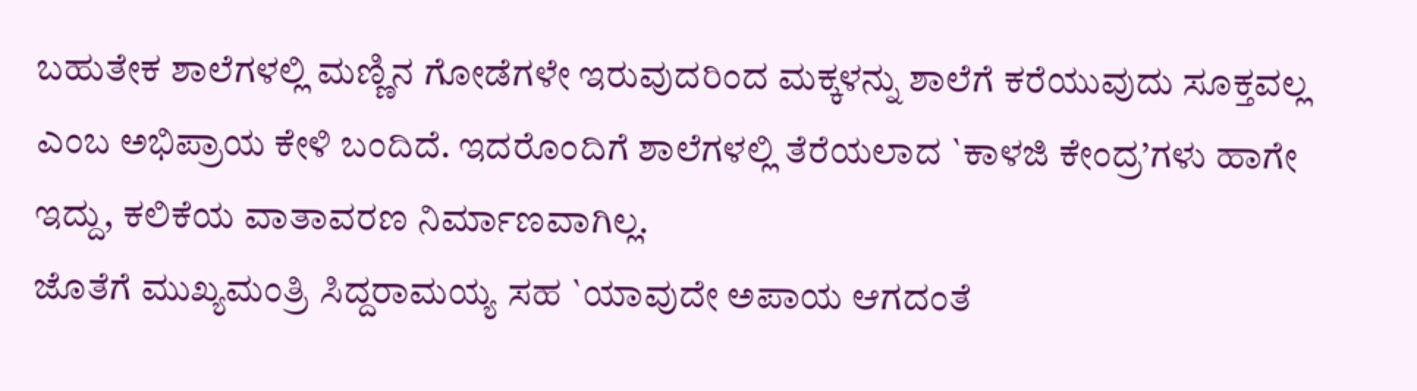ಬಹುತೇಕ ಶಾಲೆಗಳಲ್ಲಿ ಮಣ್ಣಿನ ಗೋಡೆಗಳೇ ಇರುವುದರಿಂದ ಮಕ್ಕಳನ್ನು ಶಾಲೆಗೆ ಕರೆಯುವುದು ಸೂಕ್ತವಲ್ಲ ಎಂಬ ಅಭಿಪ್ರಾಯ ಕೇಳಿ ಬಂದಿದೆ. ಇದರೊಂದಿಗೆ ಶಾಲೆಗಳಲ್ಲಿ ತೆರೆಯಲಾದ `ಕಾಳಜಿ ಕೇಂದ್ರ’ಗಳು ಹಾಗೇ ಇದ್ದು, ಕಲಿಕೆಯ ವಾತಾವರಣ ನಿರ್ಮಾಣವಾಗಿಲ್ಲ.
ಜೊತೆಗೆ ಮುಖ್ಯಮಂತ್ರಿ ಸಿದ್ದರಾಮಯ್ಯ ಸಹ `ಯಾವುದೇ ಅಪಾಯ ಆಗದಂತೆ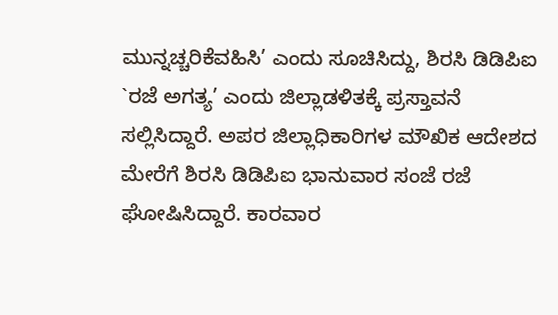ಮುನ್ನಚ್ಚರಿಕೆವಹಿಸಿ’ ಎಂದು ಸೂಚಿಸಿದ್ದು, ಶಿರಸಿ ಡಿಡಿಪಿಐ `ರಜೆ ಅಗತ್ಯ’ ಎಂದು ಜಿಲ್ಲಾಡಳಿತಕ್ಕೆ ಪ್ರಸ್ತಾವನೆ ಸಲ್ಲಿಸಿದ್ದಾರೆ. ಅಪರ ಜಿಲ್ಲಾಧಿಕಾರಿಗಳ ಮೌಖಿಕ ಆದೇಶದ ಮೇರೆಗೆ ಶಿರಸಿ ಡಿಡಿಪಿಐ ಭಾನುವಾರ ಸಂಜೆ ರಜೆ ಘೋಷಿಸಿದ್ದಾರೆ. ಕಾರವಾರ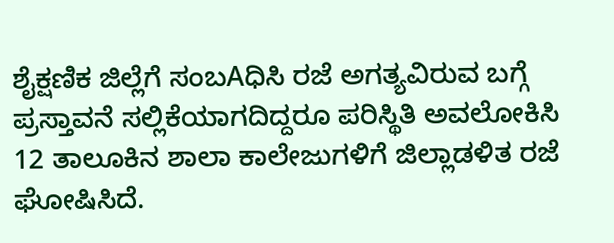ಶೈಕ್ಷಣಿಕ ಜಿಲ್ಲೆಗೆ ಸಂಬAಧಿಸಿ ರಜೆ ಅಗತ್ಯವಿರುವ ಬಗ್ಗೆ ಪ್ರಸ್ತಾವನೆ ಸಲ್ಲಿಕೆಯಾಗದಿದ್ದರೂ ಪರಿಸ್ಥಿತಿ ಅವಲೋಕಿಸಿ 12 ತಾಲೂಕಿನ ಶಾಲಾ ಕಾಲೇಜುಗಳಿಗೆ ಜಿಲ್ಲಾಡಳಿತ ರಜೆ ಘೋಷಿಸಿದೆ.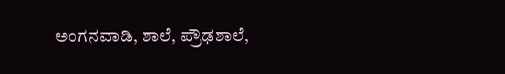ಅಂಗನವಾಡಿ, ಶಾಲೆ, ಪ್ರೌಢಶಾಲೆ,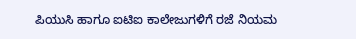ಪಿಯುಸಿ ಹಾಗೂ ಐಟಿಐ ಕಾಲೇಜುಗಳಿಗೆ ರಜೆ ನಿಯಮ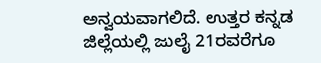ಅನ್ವಯವಾಗಲಿದೆ. ಉತ್ತರ ಕನ್ನಡ ಜಿಲ್ಲೆಯಲ್ಲಿ ಜುಲೈ 21ರವರೆಗೂ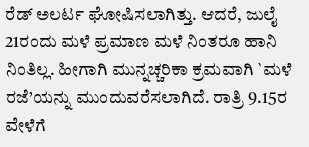ರೆಡ್ ಅಲರ್ಟ ಘೋಷಿಸಲಾಗಿತ್ತು. ಆದರೆ, ಜುಲೈ 21ರಂದು ಮಳೆ ಪ್ರಮಾಣ ಮಳೆ ನಿಂತರೂ ಹಾನಿ ನಿಂತಿಲ್ಲ. ಹೀಗಾಗಿ ಮುನ್ನಚ್ಚರಿಕಾ ಕ್ರಮವಾಗಿ `ಮಳೆ ರಜೆ’ಯನ್ನು ಮುಂದುವರೆಸಲಾಗಿದೆ. ರಾತ್ರಿ 9.15ರ ವೇಳೆಗೆ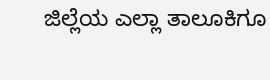ಜಿಲ್ಲೆಯ ಎಲ್ಲಾ ತಾಲೂಕಿಗೂ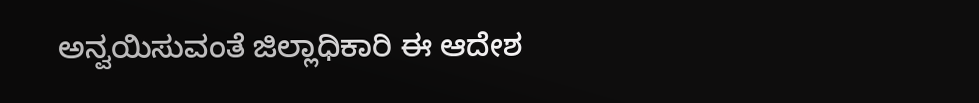ಅನ್ವಯಿಸುವಂತೆ ಜಿಲ್ಲಾಧಿಕಾರಿ ಈ ಆದೇಶ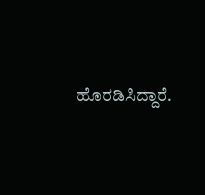ಹೊರಡಿಸಿದ್ದಾರೆ.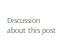Discussion about this post